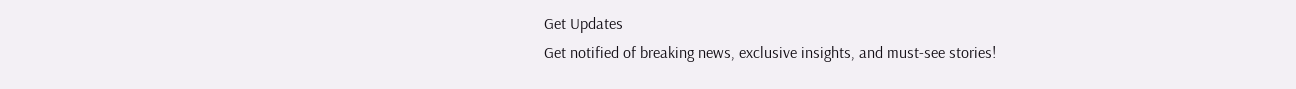Get Updates
Get notified of breaking news, exclusive insights, and must-see stories!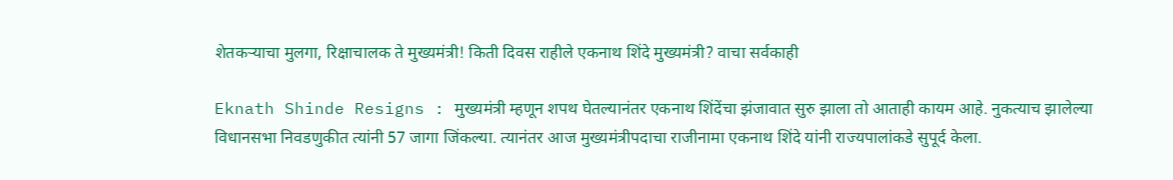शेतकऱ्याचा मुलगा, रिक्षाचालक ते मुख्यमंत्री! किती दिवस राहीले एकनाथ शिंदे मुख्यमंत्री? वाचा सर्वकाही

Eknath Shinde Resigns : मुख्यमंत्री म्हणून शपथ घेतल्यानंतर एकनाथ शिंदेंचा झंजावात सुरु झाला तो आताही कायम आहे. नुकत्याच झालेल्या विधानसभा निवडणुकीत त्यांनी 57 जागा जिंकल्या. त्यानंतर आज मुख्यमंत्रीपदाचा राजीनामा एकनाथ शिंदे यांनी राज्यपालांकडे सुपूर्द केला.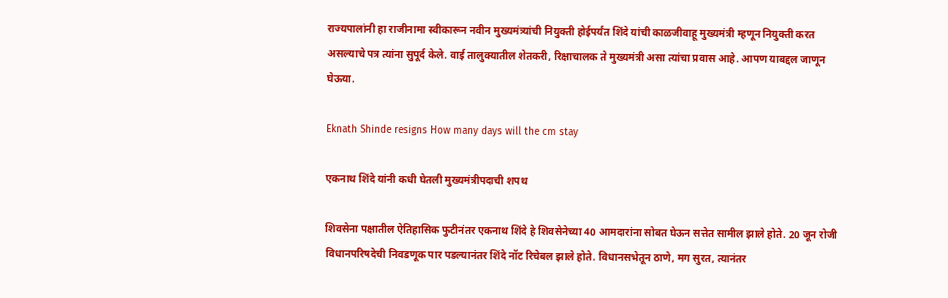राज्यपालांनी हा राजीनामा स्वीकारून नवीन मुख्यमंत्र्यांची नियुक्ती होईपर्यंत शिंदे यांची काळजीवाहू मुख्यमंत्री म्हणून नियुक्ती करत असल्याचे पत्र त्यांना सुपूर्द केले. वाई तालुक्यातील शेतकरी, रिक्षाचालक ते मुख्यमंत्री असा त्यांचा प्रवास आहे. आपण याबद्दल जाणून घेऊया.

Eknath Shinde resigns How many days will the cm stay

एकनाथ शिंदे यांनी कधी घेतली मुख्यमंत्रीपदाची शपथ

शिवसेना पक्षातील ऐतिहासिक फुटीनंतर एकनाथ शिंदे हे शिवसेनेच्या 40 आमदारांना सोबत घेऊन सत्तेत सामील झाले होते. 20 जून रोजी विधानपरिषदेची निवडणूक पार पडल्यानंतर शिंदे नॉट रिचेबल झाले होते. विधानसभेतून ठाणे, मग सुरत, त्यानंतर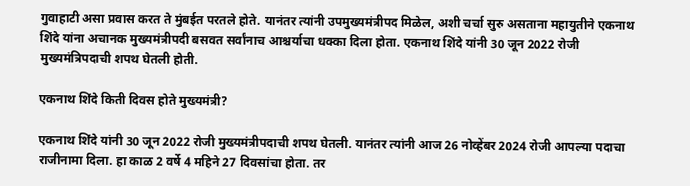गुवाहाटी असा प्रवास करत ते मुंबईत परतले होते. यानंतर त्यांनी उपमुख्यमंत्रीपद मिळेल, अशी चर्चा सुरु असताना महायुतीने एकनाथ शिंदे यांना अचानक मुख्यमंत्रीपदी बसवत सर्वांनाच आश्चर्याचा धक्का दिला होता. एकनाथ शिंदे यांनी 30 जून 2022 रोजी मुख्यमंत्रि‍पदाची शपथ घेतली होती.

एकनाथ शिंदे किती दिवस होते मुख्यमंत्री?

एकनाथ शिंदे यांनी 30 जून 2022 रोजी मुख्यमंत्रीपदाची शपथ घेतली. यानंतर त्यांनी आज 26 नोव्हेंबर 2024 रोजी आपल्या पदाचा राजीनामा दिला. हा काळ 2 वर्षे 4 महिने 27 दिवसांचा होता. तर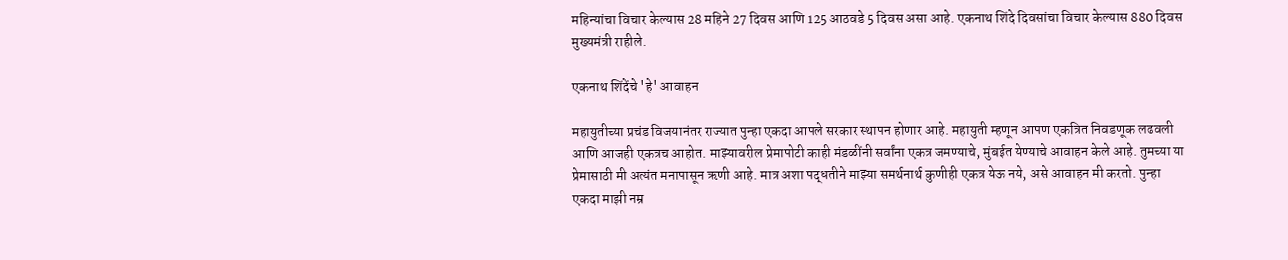महिन्यांचा विचार केल्यास 28 महिने 27 दिवस आणि 125 आठवडे 5 दिवस असा आहे. एकनाथ शिंदे दिवसांचा विचार केल्यास 880 दिवस मुख्यमंत्री राहीले.

एकनाथ शिंदेंचे 'हे' आवाहन

महायुतीच्या प्रचंड विजयानंतर राज्यात पुन्हा एकदा आपले सरकार स्थापन होणार आहे. महायुती म्हणून आपण एकत्रित निवडणूक लढवली आणि आजही एकत्रच आहोत. माझ्यावरील प्रेमापोटी काही मंडळींनी सर्वांना एकत्र जमण्याचे, मुंबईत येण्याचे आवाहन केले आहे. तुमच्या या प्रेमासाठी मी अत्यंत मनापासून ऋणी आहे. मात्र अशा पद्धतीने माझ्या समर्थनार्थ कुणीही एकत्र येऊ नये, असे आवाहन मी करतो. पुन्हा एकदा माझी नम्र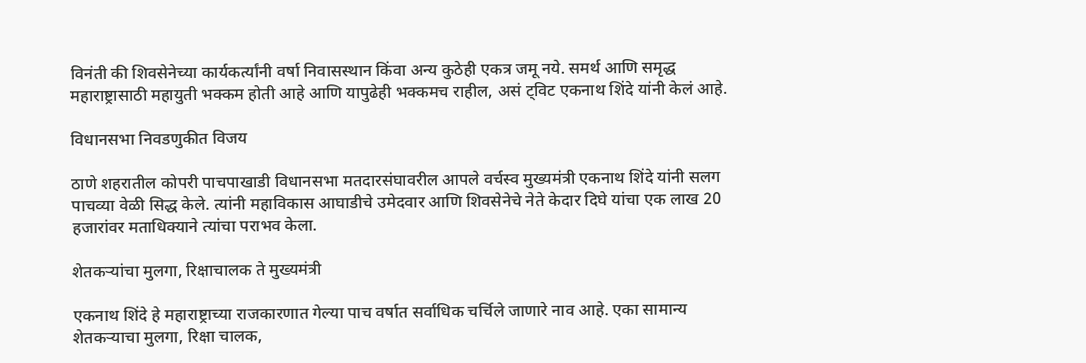विनंती की शिवसेनेच्या कार्यकर्त्यांनी वर्षा निवासस्थान किंवा अन्य कुठेही एकत्र जमू नये. समर्थ आणि समृद्ध महाराष्ट्रासाठी महायुती भक्कम होती आहे आणि यापुढेही भक्कमच राहील, असं ट्विट एकनाथ शिंदे यांनी केलं आहे.

विधानसभा निवडणुकीत विजय

ठाणे शहरातील कोपरी पाचपाखाडी विधानसभा मतदारसंघावरील आपले वर्चस्व मुख्यमंत्री एकनाथ शिंदे यांनी सलग पाचव्या वेळी सिद्ध केले. त्यांनी महाविकास आघाडीचे उमेदवार आणि शिवसेनेचे नेते केदार दिघे यांचा एक लाख 20 हजारांवर मताधिक्याने त्यांचा पराभव केला.

शेतकऱ्यांचा मुलगा, रिक्षाचालक ते मुख्यमंत्री

एकनाथ शिंदे हे महाराष्ट्राच्या राजकारणात गेल्या पाच वर्षात सर्वाधिक चर्चिले जाणारे नाव आहे. एका सामान्य शेतकऱ्याचा मुलगा, रिक्षा चालक,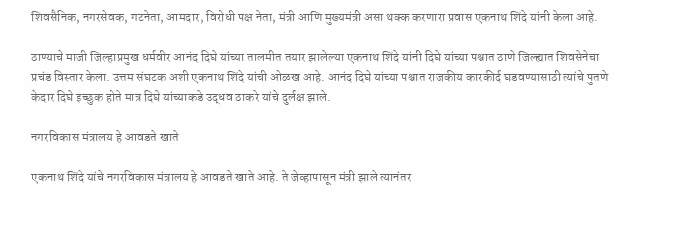शिवसैनिक, नगरसेवक, गटनेता, आमदार, विरोधी पक्ष नेता, मंत्री आणि मुख्यमंत्री असा थक्क करणारा प्रवास एकनाथ शिंदे यांनी केला आहे.

ठाण्याचे माजी जिल्हाप्रमुख धर्मवीर आनंद दिघे यांच्या तालमीत तयार झालेल्या एकनाथ शिंदे यांनी दिघे यांच्या पश्चात ठाणे जिल्ह्यात शिवसेनेचा प्रचंड विस्तार केला. उत्तम संघटक अशी एकनाथ शिंदे यांची ओळख आहे. आनंद दिघे यांच्या पश्चात राजकीय कारकीर्द घडवण्यासाठी त्यांचे पुतणे केदार दिघे इच्छुक होते मात्र दिघे यांच्याकडे उद्धव ठाकरे यांचे दुर्लक्ष झाले.

नगरविकास मंत्रालय हे आवडते खाते

एकनाथ शिंदे यांचे नगरविकास मंत्रालय हे आवडते खाते आहे. ते जेव्हापासून मंत्री झाले त्यानंतर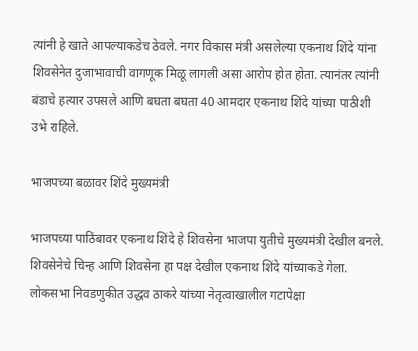त्यांनी हे खाते आपल्याकडेच ठेवले. नगर विकास मंत्री असलेल्या एकनाथ शिंदे यांना शिवसेनेत दुजाभावाची वागणूक मिळू लागली असा आरोप होत होता. त्यानंतर त्यांनी बंडाचे हत्यार उपसले आणि बघता बघता 40 आमदार एकनाथ शिंदे यांच्या पाठीशी उभे राहिले.

भाजपच्या बळावर शिंदे मुख्यमंत्री

भाजपच्या पाठिंबावर एकनाथ शिंदे हे शिवसेना भाजपा युतीचे मुख्यमंत्री देखील बनले. शिवसेनेचे चिन्ह आणि शिवसेना हा पक्ष देखील एकनाथ शिंदे यांच्याकडे गेला. लोकसभा निवडणुकीत उद्धव ठाकरे यांच्या नेतृत्वाखालील गटापेक्षा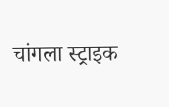चांगला स्ट्राइक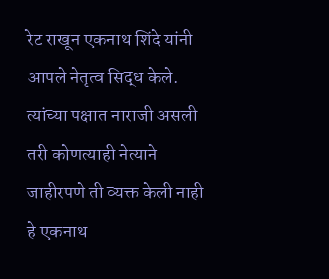रेट राखून एकनाथ शिंदे यांनी आपले नेतृत्व सिद्ध केले. त्यांच्या पक्षात नाराजी असली तरी कोणत्याही नेत्याने जाहीरपणे ती व्यक्त केली नाही हे एकनाथ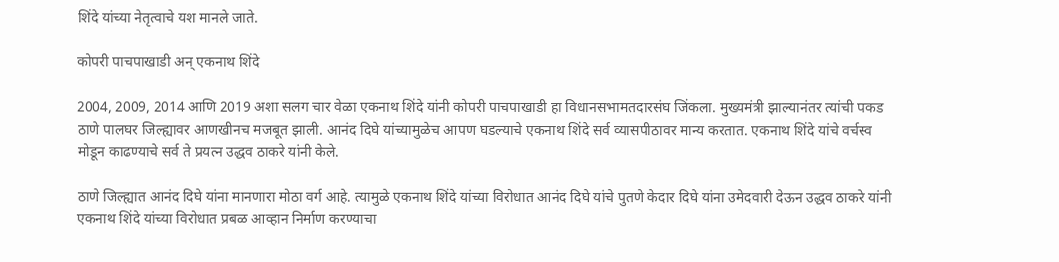शिंदे यांच्या नेतृत्वाचे यश मानले जाते.

कोपरी पाचपाखाडी अन् एकनाथ शिंदे

2004, 2009, 2014 आणि 2019 अशा सलग चार वेळा एकनाथ शिंदे यांनी कोपरी पाचपाखाडी हा विधानसभामतदारसंघ जिंकला. मुख्यमंत्री झाल्यानंतर त्यांची पकड ठाणे पालघर जिल्ह्यावर आणखीनच मजबूत झाली. आनंद दिघे यांच्यामुळेच आपण घडल्याचे एकनाथ शिंदे सर्व व्यासपीठावर मान्य करतात. एकनाथ शिंदे यांचे वर्चस्व मोडून काढण्याचे सर्व ते प्रयत्न उद्धव ठाकरे यांनी केले.

ठाणे जिल्ह्यात आनंद दिघे यांना मानणारा मोठा वर्ग आहे. त्यामुळे एकनाथ शिंदे यांच्या विरोधात आनंद दिघे यांचे पुतणे केदार दिघे यांना उमेदवारी देऊन उद्धव ठाकरे यांनी एकनाथ शिंदे यांच्या विरोधात प्रबळ आव्हान निर्माण करण्याचा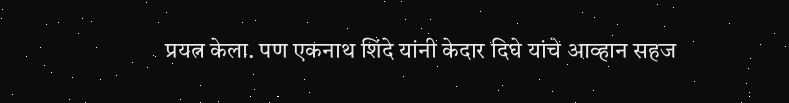प्रयत्न केला. पण एकनाथ शिंदे यांनी केदार दिघे यांचे आव्हान सहज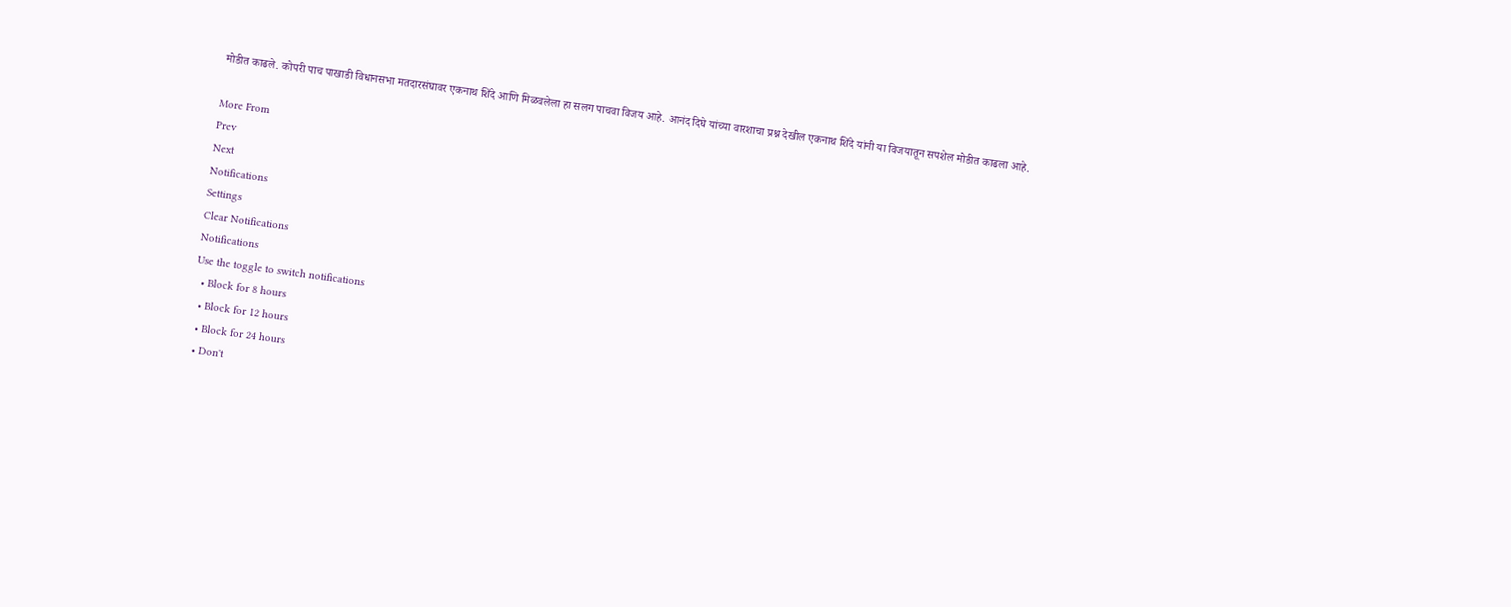मोडीत काढले. कोपरी पाच पाखाडी विधानसभा मतदारसंघावर एकनाथ शिंदे आणि मिळवलेला हा सलग पाचवा विजय आहे. आनंद दिघे यांच्या वारशाचा प्रश्न देखील एकनाथ शिंदे यांनी या विजयातून सपशेल मोडीत काढला आहे.

More From
Prev
Next
Notifications
Settings
Clear Notifications
Notifications
Use the toggle to switch notifications
  • Block for 8 hours
  • Block for 12 hours
  • Block for 24 hours
  • Don't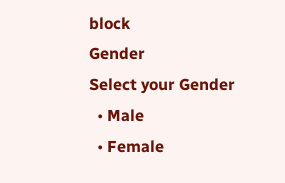block
Gender
Select your Gender
  • Male
  • Female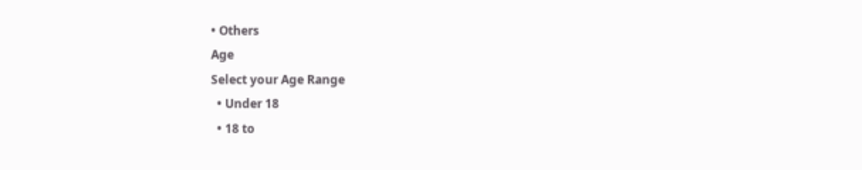• Others
Age
Select your Age Range
  • Under 18
  • 18 to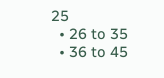25
  • 26 to 35
  • 36 to 45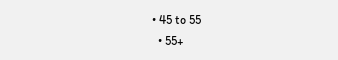• 45 to 55
  • 55+